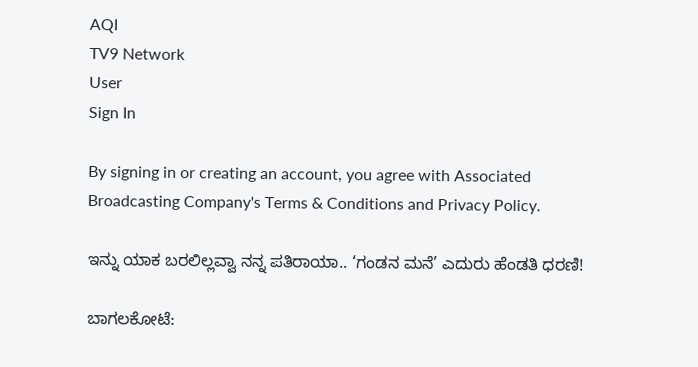AQI
TV9 Network
User
Sign In

By signing in or creating an account, you agree with Associated Broadcasting Company's Terms & Conditions and Privacy Policy.

ಇನ್ನು ಯಾಕ ಬರಲಿಲ್ಲವ್ವಾ ನನ್ನ ಪತಿರಾಯಾ.. ‘ಗಂಡನ ಮನೆ’ ಎದುರು ಹೆಂಡತಿ ಧರಣಿ!

ಬಾಗಲಕೋಟೆ: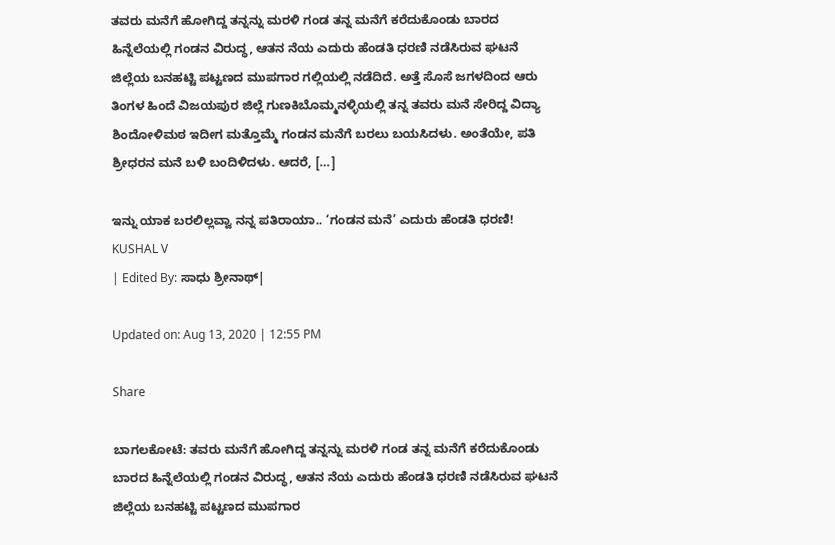ತವರು ಮನೆಗೆ ಹೋಗಿದ್ದ ತನ್ನನ್ನು ಮರಳಿ ಗಂಡ ತನ್ನ ಮನೆಗೆ ಕರೆದುಕೊಂಡು ಬಾರದ ಹಿನ್ನೆಲೆಯಲ್ಲಿ ಗಂಡನ ವಿರುದ್ಧ, ಆತನ ನೆಯ ಎದುರು ಹೆಂಡತಿ ಧರಣಿ ನಡೆಸಿರುವ ಘಟನೆ ಜಿಲ್ಲೆಯ ಬನಹಟ್ಟಿ ಪಟ್ಟಣದ ಮುಪಗಾರ ಗಲ್ಲಿಯಲ್ಲಿ ನಡೆದಿದೆ. ಅತ್ತೆ ಸೊಸೆ ಜಗಳದಿಂದ ಆರು ತಿಂಗಳ ಹಿಂದೆ ವಿಜಯಪುರ ಜಿಲ್ಲೆ ಗುಣಕಿಬೊಮ್ಮನಳ್ಳಿಯಲ್ಲಿ ತನ್ನ ತವರು ಮನೆ ಸೇರಿದ್ದ ವಿದ್ಯಾ ಶಿಂದೋಳಿಮಠ ಇದೀಗ ಮತ್ತೊಮ್ಮೆ ಗಂಡನ ಮನೆಗೆ ಬರಲು ಬಯಸಿದಳು. ಅಂತೆಯೇ, ಪತಿ ಶ್ರೀಧರನ ಮನೆ ಬಳಿ ಬಂದಿಳಿದಳು. ಆದರೆ, […]

ಇನ್ನು ಯಾಕ ಬರಲಿಲ್ಲವ್ವಾ ನನ್ನ ಪತಿರಾಯಾ.. ‘ಗಂಡನ ಮನೆ’ ಎದುರು ಹೆಂಡತಿ ಧರಣಿ!
KUSHAL V
| Edited By: ಸಾಧು ಶ್ರೀನಾಥ್|

Updated on: Aug 13, 2020 | 12:55 PM

Share

ಬಾಗಲಕೋಟೆ: ತವರು ಮನೆಗೆ ಹೋಗಿದ್ದ ತನ್ನನ್ನು ಮರಳಿ ಗಂಡ ತನ್ನ ಮನೆಗೆ ಕರೆದುಕೊಂಡು ಬಾರದ ಹಿನ್ನೆಲೆಯಲ್ಲಿ ಗಂಡನ ವಿರುದ್ಧ, ಆತನ ನೆಯ ಎದುರು ಹೆಂಡತಿ ಧರಣಿ ನಡೆಸಿರುವ ಘಟನೆ ಜಿಲ್ಲೆಯ ಬನಹಟ್ಟಿ ಪಟ್ಟಣದ ಮುಪಗಾರ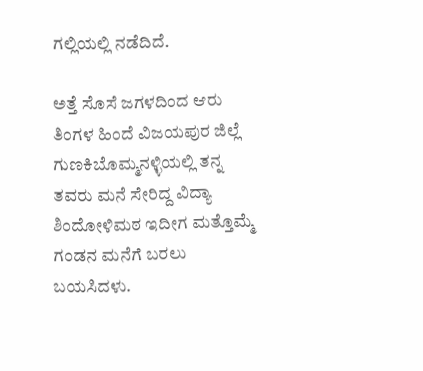ಗಲ್ಲಿಯಲ್ಲಿ ನಡೆದಿದೆ.

ಅತ್ತೆ ಸೊಸೆ ಜಗಳದಿಂದ ಆರು ತಿಂಗಳ ಹಿಂದೆ ವಿಜಯಪುರ ಜಿಲ್ಲೆ ಗುಣಕಿಬೊಮ್ಮನಳ್ಳಿಯಲ್ಲಿ ತನ್ನ ತವರು ಮನೆ ಸೇರಿದ್ದ ವಿದ್ಯಾ ಶಿಂದೋಳಿಮಠ ಇದೀಗ ಮತ್ತೊಮ್ಮೆ ಗಂಡನ ಮನೆಗೆ ಬರಲು ಬಯಸಿದಳು.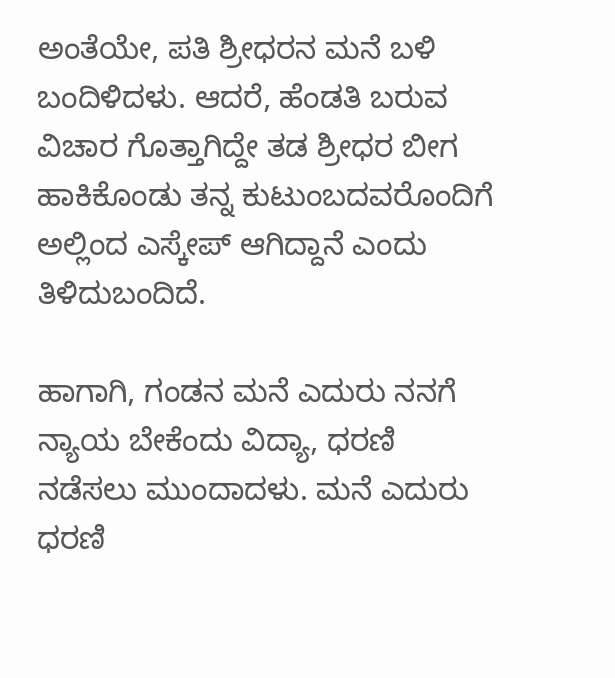ಅಂತೆಯೇ, ಪತಿ ಶ್ರೀಧರನ ಮನೆ ಬಳಿ ಬಂದಿಳಿದಳು. ಆದರೆ, ಹೆಂಡತಿ ಬರುವ ವಿಚಾರ ಗೊತ್ತಾಗಿದ್ದೇ ತಡ ಶ್ರೀಧರ ಬೀಗ ಹಾಕಿಕೊಂಡು ತನ್ನ ಕುಟುಂಬದವರೊಂದಿಗೆ ಅಲ್ಲಿಂದ ಎಸ್ಕೇಪ್ ಆಗಿದ್ದಾನೆ ಎಂದು ತಿಳಿದುಬಂದಿದೆ.

ಹಾಗಾಗಿ, ಗಂಡನ ಮನೆ ಎದುರು ನನಗೆ ನ್ಯಾಯ ಬೇಕೆಂದು ವಿದ್ಯಾ, ಧರಣಿ ನಡೆಸಲು ಮುಂದಾದಳು. ಮನೆ ಎದುರು ಧರಣಿ‌‌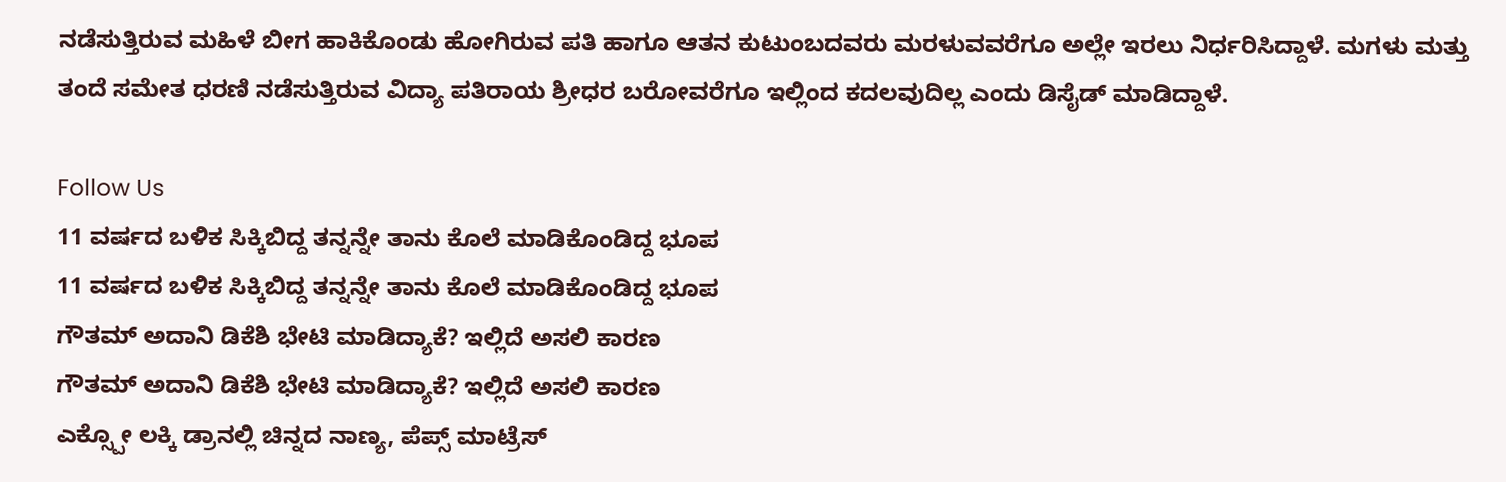ನಡೆಸುತ್ತಿರುವ ಮಹಿಳೆ ಬೀಗ ಹಾಕಿಕೊಂಡು ಹೋಗಿರುವ ಪತಿ ಹಾಗೂ ಆತನ ಕುಟುಂಬದವರು ಮರಳುವವರೆಗೂ ಅಲ್ಲೇ ಇರಲು ನಿರ್ಧರಿಸಿದ್ದಾಳೆ. ಮಗಳು ಮತ್ತು ತಂದೆ ಸಮೇತ ಧರಣಿ ನಡೆಸುತ್ತಿರುವ ವಿದ್ಯಾ ಪತಿರಾಯ ಶ್ರೀಧರ ಬರೋವರೆಗೂ ಇಲ್ಲಿಂದ ಕದಲವುದಿಲ್ಲ ಎಂದು ಡಿಸೈಡ್ ಮಾಡಿದ್ದಾಳೆ.

Follow Us
11 ವರ್ಷದ ಬಳಿಕ ಸಿಕ್ಕಿಬಿದ್ದ ತನ್ನನ್ನೇ ತಾನು ಕೊಲೆ ಮಾಡಿಕೊಂಡಿದ್ದ ಭೂಪ
11 ವರ್ಷದ ಬಳಿಕ ಸಿಕ್ಕಿಬಿದ್ದ ತನ್ನನ್ನೇ ತಾನು ಕೊಲೆ ಮಾಡಿಕೊಂಡಿದ್ದ ಭೂಪ
ಗೌತಮ್ ಅದಾನಿ ಡಿಕೆಶಿ ಭೇಟಿ ಮಾಡಿದ್ಯಾಕೆ? ಇಲ್ಲಿದೆ ಅಸಲಿ ಕಾರಣ
ಗೌತಮ್ ಅದಾನಿ ಡಿಕೆಶಿ ಭೇಟಿ ಮಾಡಿದ್ಯಾಕೆ? ಇಲ್ಲಿದೆ ಅಸಲಿ ಕಾರಣ
ಎಕ್ಸ್ಪೋ ಲಕ್ಕಿ ಡ್ರಾನಲ್ಲಿ ಚಿನ್ನದ ನಾಣ್ಯ, ಪೆಪ್ಸ್ ಮಾಟ್ರೆಸ್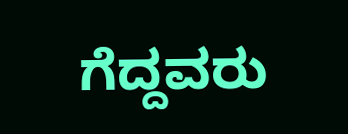ಗೆದ್ದವರು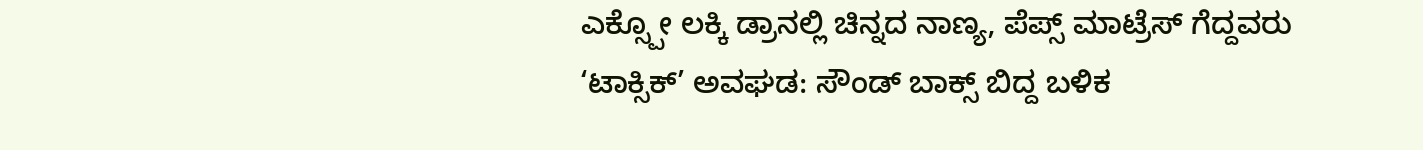ಎಕ್ಸ್ಪೋ ಲಕ್ಕಿ ಡ್ರಾನಲ್ಲಿ ಚಿನ್ನದ ನಾಣ್ಯ, ಪೆಪ್ಸ್ ಮಾಟ್ರೆಸ್ ಗೆದ್ದವರು
‘ಟಾಕ್ಸಿಕ್’ ಅವಘಡ: ಸೌಂಡ್ ಬಾಕ್ಸ್ ಬಿದ್ದ ಬಳಿಕ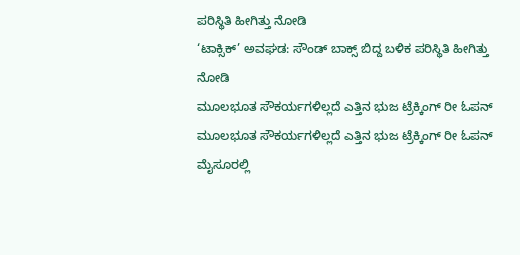ಪರಿಸ್ಥಿತಿ ಹೀಗಿತ್ತು ನೋಡಿ
‘ಟಾಕ್ಸಿಕ್’ ಅವಘಡ: ಸೌಂಡ್ ಬಾಕ್ಸ್ ಬಿದ್ದ ಬಳಿಕ ಪರಿಸ್ಥಿತಿ ಹೀಗಿತ್ತು ನೋಡಿ
ಮೂಲಭೂತ ಸೌಕರ್ಯಗಳಿಲ್ಲದೆ ಎತ್ತಿನ ಭುಜ ಟ್ರೆಕ್ಕಿಂಗ್ ರೀ ಓಪನ್
ಮೂಲಭೂತ ಸೌಕರ್ಯಗಳಿಲ್ಲದೆ ಎತ್ತಿನ ಭುಜ ಟ್ರೆಕ್ಕಿಂಗ್ ರೀ ಓಪನ್
ಮೈಸೂರಲ್ಲಿ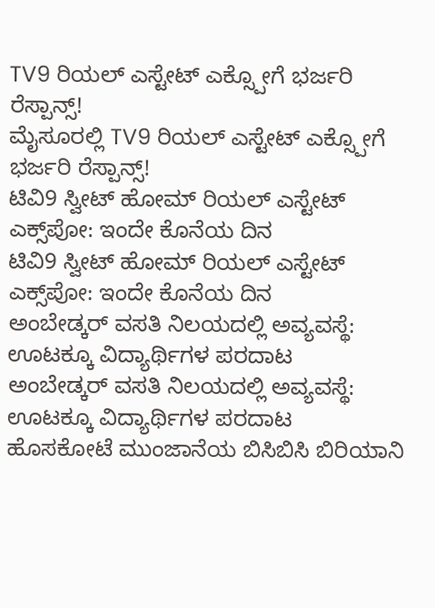TV9 ರಿಯಲ್ ಎಸ್ಟೇಟ್ ಎಕ್ಸ್ಪೋಗೆ ಭರ್ಜರಿ ರೆಸ್ಪಾನ್ಸ್!
ಮೈಸೂರಲ್ಲಿ TV9 ರಿಯಲ್ ಎಸ್ಟೇಟ್ ಎಕ್ಸ್ಪೋಗೆ ಭರ್ಜರಿ ರೆಸ್ಪಾನ್ಸ್!
ಟಿವಿ9 ಸ್ವೀಟ್ ಹೋಮ್ ರಿಯಲ್ ಎಸ್ಟೇಟ್ ಎಕ್ಸ್‌ಪೋ: ಇಂದೇ ಕೊನೆಯ ದಿನ
ಟಿವಿ9 ಸ್ವೀಟ್ ಹೋಮ್ ರಿಯಲ್ ಎಸ್ಟೇಟ್ ಎಕ್ಸ್‌ಪೋ: ಇಂದೇ ಕೊನೆಯ ದಿನ
ಅಂಬೇಡ್ಕರ್ ವಸತಿ ನಿಲಯದಲ್ಲಿ ಅವ್ಯವಸ್ಥೆ: ಊಟಕ್ಕೂ ವಿದ್ಯಾರ್ಥಿಗಳ ಪರದಾಟ
ಅಂಬೇಡ್ಕರ್ ವಸತಿ ನಿಲಯದಲ್ಲಿ ಅವ್ಯವಸ್ಥೆ: ಊಟಕ್ಕೂ ವಿದ್ಯಾರ್ಥಿಗಳ ಪರದಾಟ
ಹೊಸಕೋಟೆ ಮುಂಜಾನೆಯ ಬಿಸಿಬಿಸಿ ಬಿರಿಯಾನಿ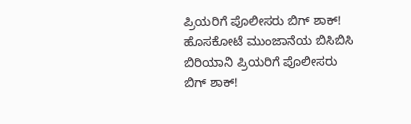ಪ್ರಿಯರಿಗೆ ಪೊಲೀಸರು ಬಿಗ್ ಶಾಕ್!
ಹೊಸಕೋಟೆ ಮುಂಜಾನೆಯ ಬಿಸಿಬಿಸಿ ಬಿರಿಯಾನಿ ಪ್ರಿಯರಿಗೆ ಪೊಲೀಸರು ಬಿಗ್ ಶಾಕ್!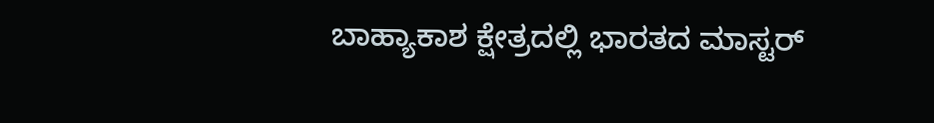ಬಾಹ್ಯಾಕಾಶ ಕ್ಷೇತ್ರದಲ್ಲಿ ಭಾರತದ ಮಾಸ್ಟರ್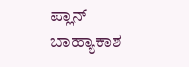ಪ್ಲಾನ್
ಬಾಹ್ಯಾಕಾಶ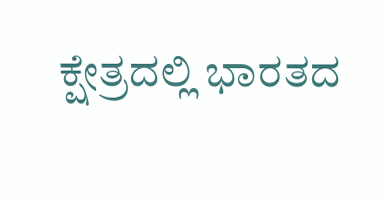ಕ್ಷೇತ್ರದಲ್ಲಿ ಭಾರತದ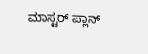ಮಾಸ್ಟರ್ ಪ್ಲಾನ್